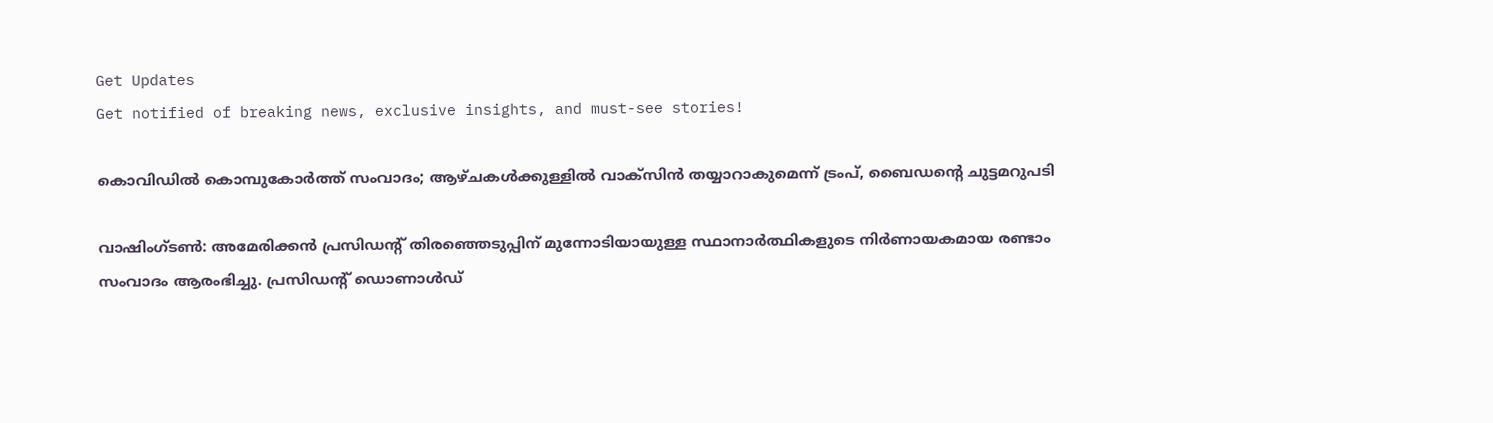Get Updates
Get notified of breaking news, exclusive insights, and must-see stories!

കൊവിഡിൽ കൊമ്പുകോർത്ത് സംവാദം; ആഴ്ചകൾക്കുള്ളിൽ വാക്‌സിൻ തയ്യാറാകുമെന്ന് ട്രംപ്, ബൈഡന്റെ ചുട്ടമറുപടി

വാഷിംഗ്ടണ്‍: അമേരിക്കന്‍ പ്രസിഡന്റ് തിരഞ്ഞെടുപ്പിന് മുന്നോടിയായുള്ള സ്ഥാനാര്‍ത്ഥികളുടെ നിര്‍ണായകമായ രണ്ടാം സംവാദം ആരംഭിച്ചു. പ്രസിഡന്റ് ഡൊണാള്‍ഡ്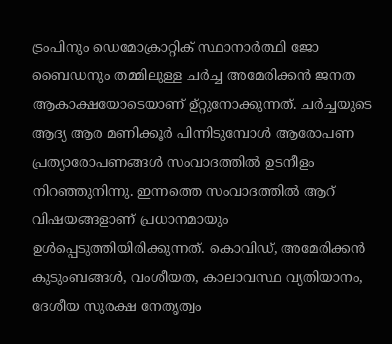ട്രംപിനും ഡെമോക്രാറ്റിക് സ്ഥാനാര്‍ത്ഥി ജോ ബൈഡനും തമ്മിലുള്ള ചര്‍ച്ച അമേരിക്കന്‍ ജനത ആകാക്ഷയോടെയാണ് ഉ്റ്റുനോക്കുന്നത്. ചര്‍ച്ചയുടെ ആദ്യ ആര മണിക്കൂര്‍ പിന്നിടുമ്പോള്‍ ആരോപണ പ്രത്യാരോപണങ്ങള്‍ സംവാദത്തില്‍ ഉടനീളം നിറഞ്ഞുനിന്നു. ഇന്നത്തെ സംവാദത്തില്‍ ആറ് വിഷയങ്ങളാണ് പ്രധാനമായും ഉള്‍പ്പെടുത്തിയിരിക്കുന്നത്. കൊവിഡ്, അമേരിക്കന്‍ കുടുംബങ്ങള്‍, വംശീയത, കാലാവസ്ഥ വ്യതിയാനം, ദേശീയ സുരക്ഷ നേതൃത്വം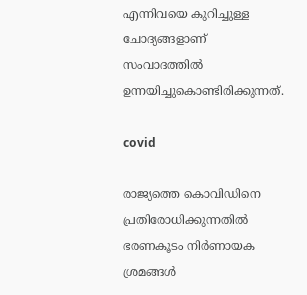എന്നിവയെ കുറിച്ചുള്ള ചോദ്യങ്ങളാണ് സംവാദത്തില്‍ ഉന്നയിച്ചുകൊണ്ടിരിക്കുന്നത്.

covid

രാജ്യത്തെ കൊവിഡിനെ പ്രതിരോധിക്കുന്നതില്‍ ഭരണകൂടം നിര്‍ണായക ശ്രമങ്ങള്‍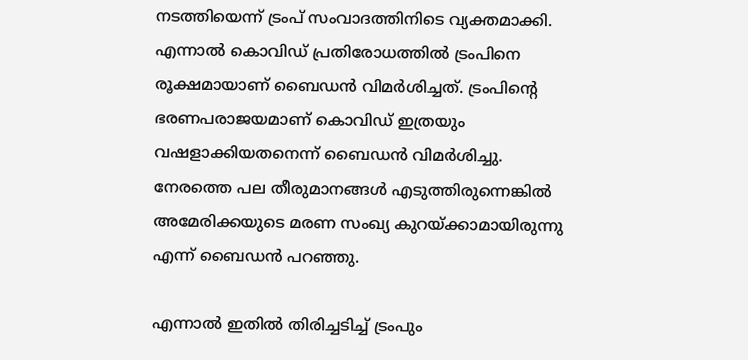നടത്തിയെന്ന് ട്രംപ് സംവാദത്തിനിടെ വ്യക്തമാക്കി. എന്നാല്‍ കൊവിഡ് പ്രതിരോധത്തില്‍ ട്രംപിനെ രൂക്ഷമായാണ് ബൈഡന്‍ വിമര്‍ശിച്ചത്. ട്രംപിന്റെ ഭരണപരാജയമാണ് കൊവിഡ് ഇത്രയും വഷളാക്കിയതനെന്ന് ബൈഡന്‍ വിമര്‍ശിച്ചു. നേരത്തെ പല തീരുമാനങ്ങള്‍ എടുത്തിരുന്നെങ്കില്‍ അമേരിക്കയുടെ മരണ സംഖ്യ കുറയ്ക്കാമായിരുന്നു എന്ന് ബൈഡന്‍ പറഞ്ഞു.

എന്നാല്‍ ഇതില്‍ തിരിച്ചടിച്ച് ട്രംപും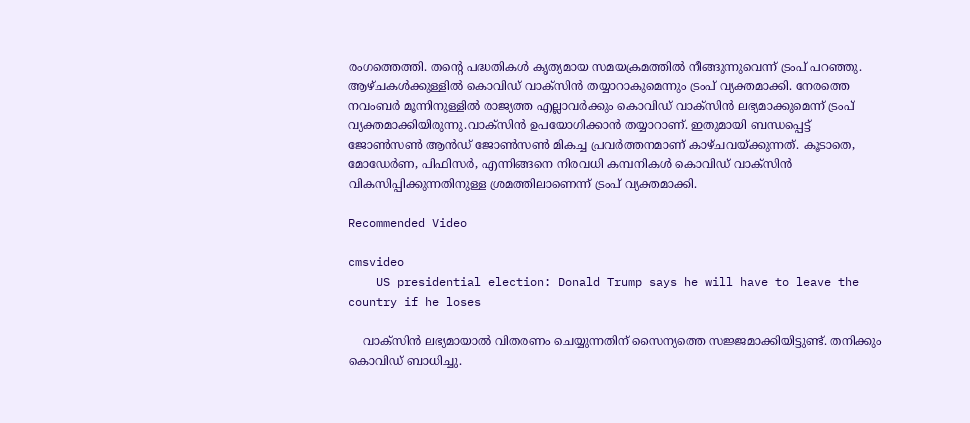രംഗത്തെത്തി. തന്റെ പദ്ധതികള്‍ കൃത്യമായ സമയക്രമത്തില്‍ നീങ്ങുന്നുവെന്ന് ട്രംപ് പറഞ്ഞു. ആഴ്ചകള്‍ക്കുള്ളില്‍ കൊവിഡ് വാക്‌സിന്‍ തയ്യാറാകുമെന്നും ട്രംപ് വ്യക്തമാക്കി. നേരത്തെ നവംബര്‍ മൂന്നിനുള്ളില്‍ രാജ്യത്ത എല്ലാവര്‍ക്കും കൊവിഡ് വാക്‌സിന്‍ ലഭ്യമാക്കുമെന്ന് ട്രംപ് വ്യക്തമാക്കിയിരുന്നു.വാക്‌സിന്‍ ഉപയോഗിക്കാന്‍ തയ്യാറാണ്. ഇതുമായി ബന്ധപ്പെട്ട് ജോണ്‍സണ്‍ ആന്‍ഡ് ജോണ്‍സണ്‍ മികച്ച പ്രവര്‍ത്തനമാണ് കാഴ്ചവയ്ക്കുന്നത്. കൂടാതെ, മോഡേര്‍ണ, പിഫിസര്‍, എന്നിങ്ങനെ നിരവധി കമ്പനികള്‍ കൊവിഡ് വാക്‌സിന്‍ വികസിപ്പിക്കുന്നതിനുള്ള ശ്രമത്തിലാണെന്ന് ട്രംപ് വ്യക്തമാക്കി.

Recommended Video

cmsvideo
    US presidential election: Donald Trump says he will have to leave the country if he loses

    വാക്‌സിന്‍ ലഭ്യമായാല്‍ വിതരണം ചെയ്യുന്നതിന് സൈന്യത്തെ സജ്ജമാക്കിയിട്ടുണ്ട്. തനിക്കും കൊവിഡ് ബാധിച്ചു.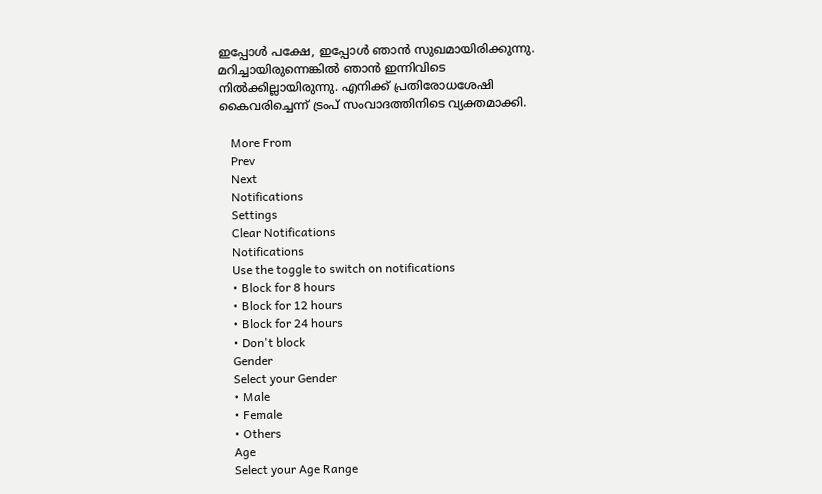ഇപ്പോള്‍ പക്ഷേ, ഇപ്പോള്‍ ഞാന്‍ സുഖമായിരിക്കുന്നു. മറിച്ചായിരുന്നെങ്കില്‍ ഞാന്‍ ഇന്നിവിടെ നില്‍ക്കില്ലായിരുന്നു. എനിക്ക് പ്രതിരോധശേഷി കൈവരിച്ചെന്ന് ട്രംപ് സംവാദത്തിനിടെ വ്യക്തമാക്കി.

    More From
    Prev
    Next
    Notifications
    Settings
    Clear Notifications
    Notifications
    Use the toggle to switch on notifications
    • Block for 8 hours
    • Block for 12 hours
    • Block for 24 hours
    • Don't block
    Gender
    Select your Gender
    • Male
    • Female
    • Others
    Age
    Select your Age Range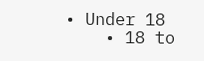• Under 18
    • 18 to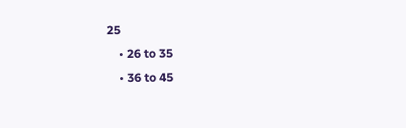25
    • 26 to 35
    • 36 to 45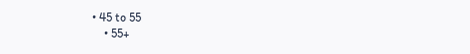• 45 to 55
    • 55+